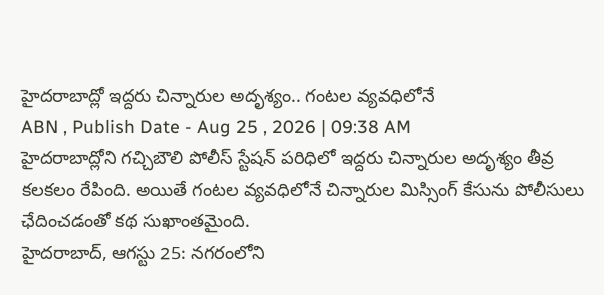హైదరాబాద్లో ఇద్దరు చిన్నారుల అదృశ్యం.. గంటల వ్యవధిలోనే
ABN , Publish Date - Aug 25 , 2026 | 09:38 AM
హైదరాబాద్లోని గచ్చిబౌలి పోలీస్ స్టేషన్ పరిధిలో ఇద్దరు చిన్నారుల అదృశ్యం తీవ్ర కలకలం రేపింది. అయితే గంటల వ్యవధిలోనే చిన్నారుల మిస్సింగ్ కేసును పోలీసులు ఛేదించడంతో కథ సుఖాంతమైంది.
హైదరాబాద్, ఆగస్టు 25: నగరంలోని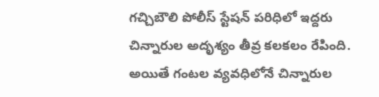గచ్చిబౌలి పోలీస్ స్టేషన్ పరిధిలో ఇద్దరు చిన్నారుల అదృశ్యం తీవ్ర కలకలం రేపింది. అయితే గంటల వ్యవధిలోనే చిన్నారుల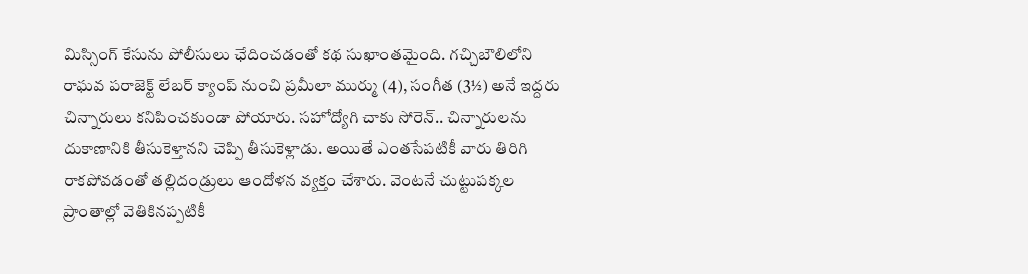మిస్సింగ్ కేసును పోలీసులు ఛేదించడంతో కథ సుఖాంతమైంది. గచ్చిబౌలిలోని రాఘవ పరాజెక్ట్ లేబర్ క్యాంప్ నుంచి ప్రమీలా ముర్ము (4), సంగీత (3½) అనే ఇద్దరు చిన్నారులు కనిపించకుండా పోయారు. సహోద్యోగి చాకు సోరెన్.. చిన్నారులను దుకాణానికి తీసుకెళ్తానని చెప్పి తీసుకెళ్లాడు. అయితే ఎంతసేపటికీ వారు తిరిగి రాకపోవడంతో తల్లిదండ్రులు ఆందోళన వ్యక్తం చేశారు. వెంటనే చుట్టుపక్కల ప్రాంతాల్లో వెతికినప్పటికీ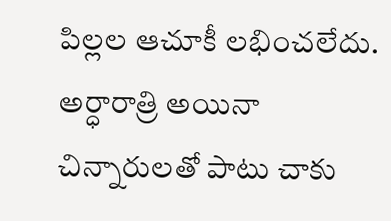పిల్లల ఆచూకీ లభించలేదు.
అర్ధారాత్రి అయినా చిన్నారులతో పాటు చాకు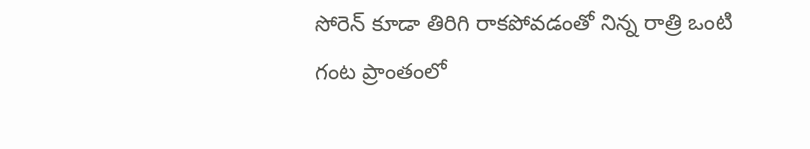సోరెన్ కూడా తిరిగి రాకపోవడంతో నిన్న రాత్రి ఒంటి గంట ప్రాంతంలో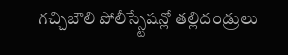గచ్చిబౌలి పోలీస్స్టేషన్లో తల్లిదండ్రులు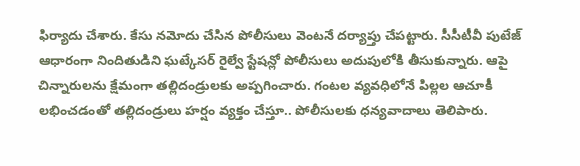ఫిర్యాదు చేశారు. కేసు నమోదు చేసిన పోలీసులు వెంటనే దర్యాప్తు చేపట్టారు. సీసీటీవీ పుటేజ్ ఆధారంగా నిందితుడిని ఘట్కేసర్ రైల్వే స్టేషన్లో పోలీసులు అదుపులోకి తీసుకున్నారు. ఆపై చిన్నారులను క్షేమంగా తల్లిదండ్రులకు అప్పగించారు. గంటల వ్యవధిలోనే పిల్లల ఆచూకీ లభించడంతో తల్లిదండ్రులు హర్షం వ్యక్తం చేస్తూ.. పోలీసులకు ధన్యవాదాలు తెలిపారు.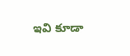ఇవి కూడా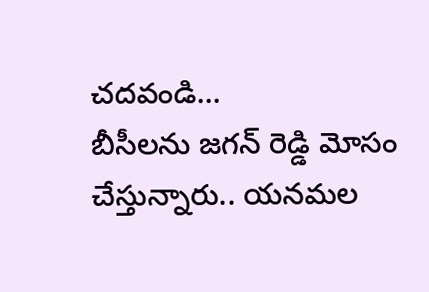చదవండి...
బీసీలను జగన్ రెడ్డి మోసం చేస్తున్నారు.. యనమల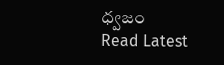ధ్వజం
Read Latest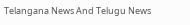Telangana News And Telugu News